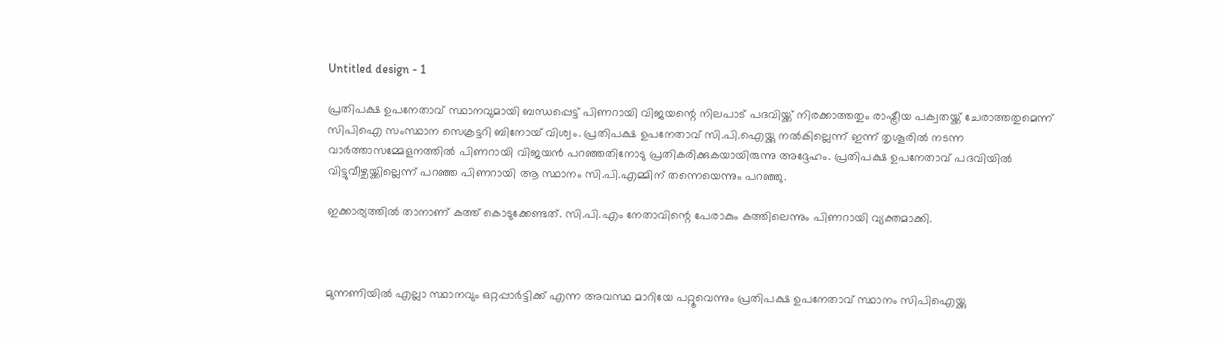Untitled design - 1

പ്രതിപക്ഷ ഉപനേതാവ് സ്ഥാനവുമായി ബന്ധപ്പെട്ട് പിണറായി വിജയന്റെ നിലപാട് പദവിയ്ക്ക് നിരക്കാത്തതും രാഷ്ട്രീയ പക്വതയ്ക്ക് ചേരാത്തതുമെന്ന് സിപിഐ സംസ്ഥാന സെക്രട്ടറി ബിനോയ് വിശ്വം. പ്രതിപക്ഷ ഉപനേതാവ് സി.പി.ഐയ്ക്കു നൽകില്ലെന്ന് ഇന്ന് തൃശൂരില്‍ നടന്ന വാര്‍ത്താസമ്മേളനത്തില്‍ പിണറായി വിജയൻ പറഞ്ഞതിനോടു പ്രതികരിക്കുകയായിരുന്നു അദ്ദേഹം. പ്രതിപക്ഷ ഉപനേതാവ് പദവിയിൽ വിട്ടുവീഴ്ചയ്ക്കില്ലെന്ന് പറഞ്ഞ പിണറായി ആ സ്ഥാനം സി.പി.എമ്മിന് തന്നെയെന്നും പറഞ്ഞു.

ഇക്കാര്യത്തില്‍ താനാണ് കത്ത് കൊടുക്കേണ്ടത്. സി.പി.എം നേതാവിന്റെ പേരാകും കത്തിലെന്നും പിണറായി വ്യക്തമാക്കി.



മുന്നണിയിൽ എല്ലാ സ്ഥാനവും ഒറ്റപ്പാർട്ടിക്ക് എന്ന അവസ്ഥ മാറിയേ പറ്റൂവെന്നും പ്രതിപക്ഷ ഉപനേതാവ് സ്ഥാനം സിപിഐയ്ക്കു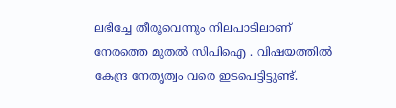ലഭിച്ചേ തീരൂവെന്നും നിലപാടിലാണ് നേരത്തെ മുതല്‍ സിപിഐ . വിഷയത്തിൽ കേന്ദ്ര നേതൃത്വം വരെ ഇടപെട്ടിട്ടുണ്ട്.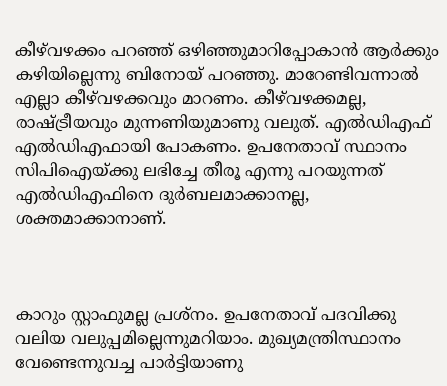കീഴ്‌വഴക്കം പറഞ്ഞ് ഒഴിഞ്ഞുമാറിപ്പോകാൻ ആർക്കും കഴിയില്ലെന്നു ബിനോയ് പറഞ്ഞു. മാറേണ്ടിവന്നാൽ എല്ലാ കീഴ്‌വഴക്കവും മാറണം. കീഴ്‌വഴക്കമല്ല, രാഷ്ട്രീയവും മുന്നണിയുമാണു വലുത്. എൽഡിഎഫ് എൽഡിഎഫായി പോകണം. ഉപനേതാവ് സ്ഥാനം സിപിഐയ്ക്കു ലഭിച്ചേ തീരൂ എന്നു പറയുന്നത് എൽഡിഎഫിനെ ദുർബലമാക്കാനല്ല, ശക്തമാക്കാനാണ്.



കാറും സ്റ്റാഫുമല്ല പ്രശ്നം. ഉപനേതാവ് പദവിക്കു വലിയ വലുപ്പമില്ലെന്നുമറിയാം. മുഖ്യമന്ത്രിസ്ഥാനം വേണ്ടെന്നുവച്ച പാർട്ടിയാണു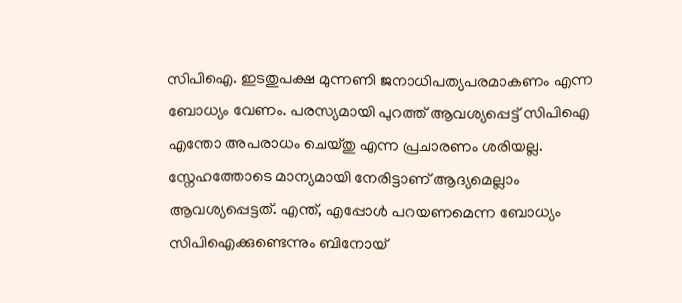സിപിഐ. ഇടതുപക്ഷ മുന്നണി ജനാധിപത്യപരമാകണം എന്ന ബോധ്യം വേണം. പരസ്യമായി പുറത്ത് ആവശ്യപ്പെട്ട് സിപിഐ എന്തോ അപരാധം ചെയ്തു എന്ന പ്രചാരണം ശരിയല്ല. സ്നേഹത്തോടെ മാന്യമായി നേരിട്ടാണ് ആദ്യമെല്ലാം ആവശ്യപ്പെട്ടത്. എന്ത്, എപ്പോൾ പറയണമെന്ന ബോധ്യം സിപിഐക്കുണ്ടെന്നും ബിനോയ്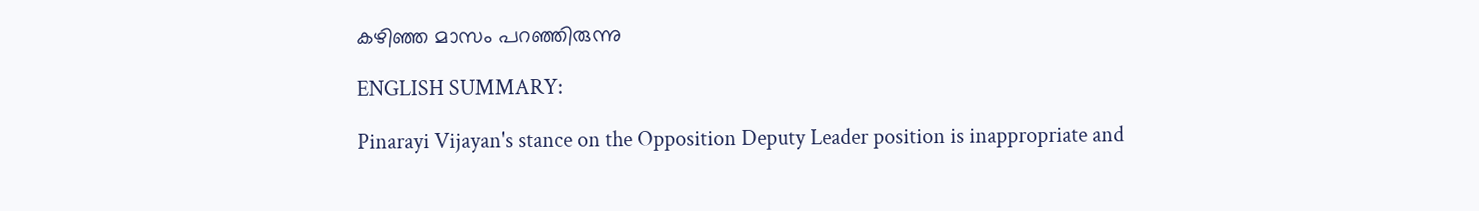കഴിഞ്ഞ മാസം പറഞ്ഞിരുന്നു

ENGLISH SUMMARY:

Pinarayi Vijayan's stance on the Opposition Deputy Leader position is inappropriate and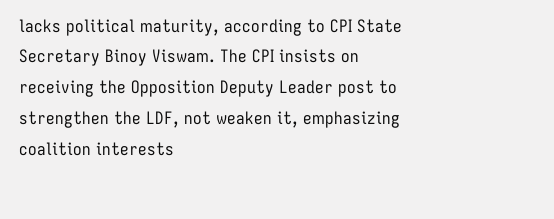lacks political maturity, according to CPI State Secretary Binoy Viswam. The CPI insists on receiving the Opposition Deputy Leader post to strengthen the LDF, not weaken it, emphasizing coalition interests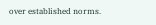over established norms.